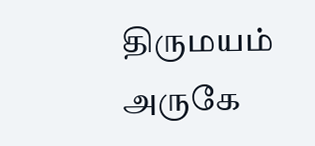திருமயம் அருகே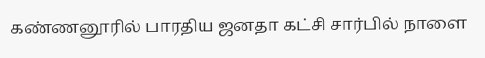கண்ணனூரில் பாரதிய ஜனதா கட்சி சார்பில் நாளை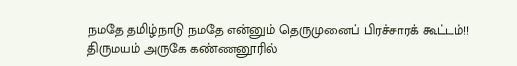நமதே தமிழ்நாடு நமதே என்னும் தெருமுனைப் பிரச்சாரக் கூட்டம்!!
திருமயம் அருகே கண்ணனூரில்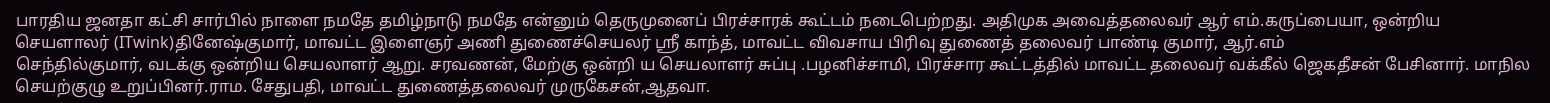பாரதிய ஜனதா கட்சி சார்பில் நாளை நமதே தமிழ்நாடு நமதே என்னும் தெருமுனைப் பிரச்சாரக் கூட்டம் நடைபெற்றது. அதிமுக அவைத்தலைவர் ஆர் எம்.கருப்பையா, ஒன்றிய செயளாலர் (ITwink)தினேஷ்குமார், மாவட்ட இளைஞர் அணி துணைச்செயலர் ஸ்ரீ காந்த், மாவட்ட விவசாய பிரிவு துணைத் தலைவர் பாண்டி குமார், ஆர்.எம்
செந்தில்குமார், வடக்கு ஒன்றிய செயலாளர் ஆறு. சரவணன், மேற்கு ஒன்றி ய செயலாளர் சுப்பு .பழனிச்சாமி, பிரச்சார கூட்டத்தில் மாவட்ட தலைவர் வக்கீல் ஜெகதீசன் பேசினார். மாநில செயற்குழு உறுப்பினர்.ராம. சேதுபதி, மாவட்ட துணைத்தலைவர் முருகேசன்,ஆதவா.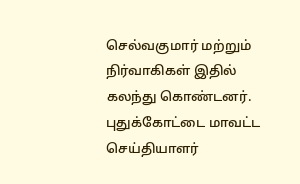செல்வகுமார் மற்றும் நிர்வாகிகள் இதில் கலந்து கொண்டனர்.
புதுக்கோட்டை மாவட்ட செய்தியாளர்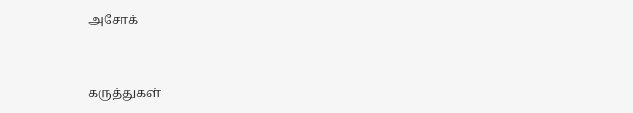அசோக்


கருத்துகள்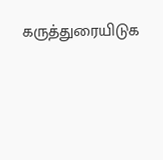கருத்துரையிடுக